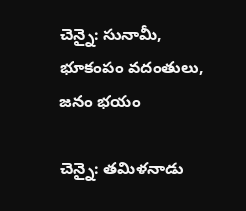చెన్నై: సునామీ, భూకంపం వదంతులు, జనం భయం

చెన్నై: తమిళనాడు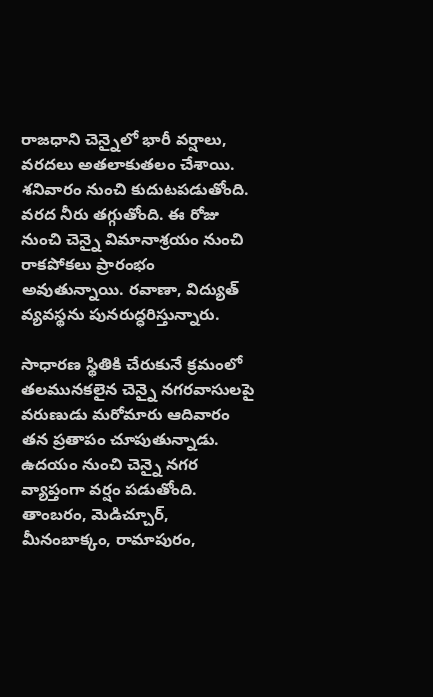రాజధాని చెన్నైలో భారీ వర్షాలు, వరదలు అతలాకుతలం చేశాయి. శనివారం నుంచి కుదుటపడుతోంది. వరద నీరు తగ్గుతోంది. ఈ రోజు నుంచి చెన్నై విమానాశ్రయం నుంచి రాకపోకలు ప్రారంభం అవుతున్నాయి. రవాణా, విద్యుత్ వ్యవస్థను పునరుద్ధరిస్తున్నారు.

సాధారణ స్థితికి చేరుకునే క్రమంలో తలమునకలైన చెన్నై నగరవాసులపై వరుణుడు మరోమారు ఆదివారం తన ప్రతాపం చూపుతున్నాడు. ఉదయం నుంచి చెన్నై నగర వ్యాప్తంగా వర్షం పడుతోంది. తాంబరం, మెడిచ్చూర్, మీనంబాక్కం, రామాపురం,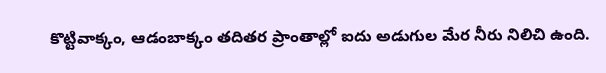కొట్టివాక్కం, ఆడంబాక్కం తదితర ప్రాంతాల్లో ఐదు అడుగుల మేర నీరు నిలిచి ఉంది.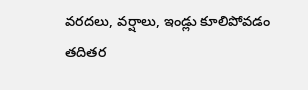వరదలు, వర్షాలు, ఇండ్లు కూలిపోవడం తదితర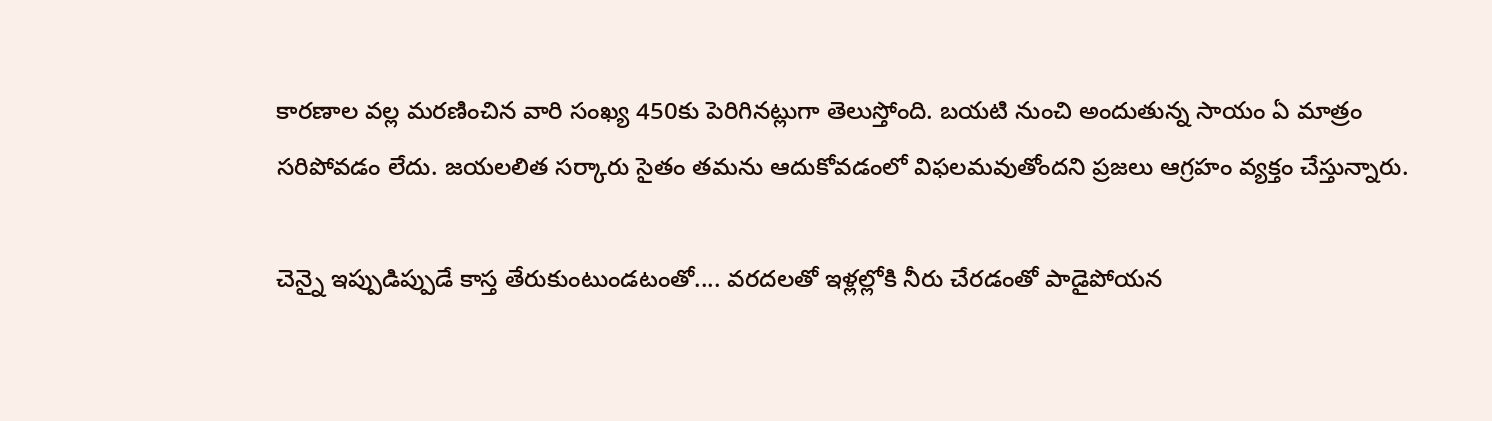కారణాల వల్ల మరణించిన వారి సంఖ్య 450కు పెరిగినట్లుగా తెలుస్తోంది. బయటి నుంచి అందుతున్న సాయం ఏ మాత్రం సరిపోవడం లేదు. జయలలిత సర్కారు సైతం తమను ఆదుకోవడంలో విఫలమవుతోందని ప్రజలు ఆగ్రహం వ్యక్తం చేస్తున్నారు.

చెన్నై ఇప్పుడిప్పుడే కాస్త తేరుకుంటుండటంతో.... వరదలతో ఇళ్లల్లోకి నీరు చేరడంతో పాడైపోయన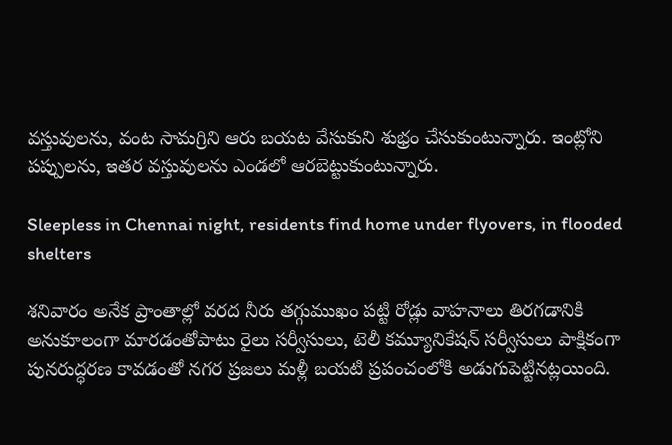వస్తువులను, వంట సామగ్రిని ఆరు బయట వేసుకుని శుభ్రం చేసుకుంటున్నారు. ఇంట్లోని పప్పులను, ఇతర వస్తువులను ఎండలో ఆరబెట్టుకుంటున్నారు.

Sleepless in Chennai night, residents find home under flyovers, in flooded shelters

శనివారం అనేక ప్రాంతాల్లో వరద నీరు తగ్గుముఖం పట్టి రోడ్లు వాహనాలు తిరగడానికి అనుకూలంగా మారడంతోపాటు రైలు సర్వీసులు, టెలీ కమ్యూనికేషన్ సర్వీసులు పాక్షికంగా పునరుద్ధరణ కావడంతో నగర ప్రజలు మళ్లీ బయటి ప్రపంచంలోకి అడుగుపెట్టినట్లయింది.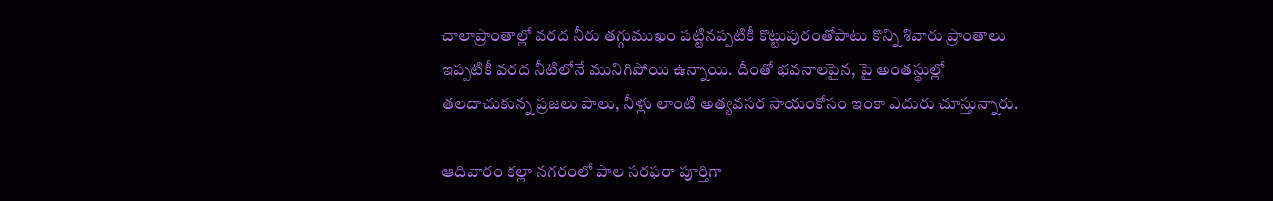చాలాప్రాంతాల్లో వరద నీరు తగ్గుముఖం పట్టినప్పటికీ కొట్టుపురంతోపాటు కొన్ని శివారు ప్రాంతాలు ఇప్పటికీ వరద నీటిలోనే మునిగిపోయి ఉన్నాయి. దీంతో భవనాలపైన, పై అంతస్థుల్లో తలదాచుకున్న ప్రజలు పాలు, నీళ్లు లాంటి అత్యవసర సాయంకోసం ఇంకా ఎదురు చూస్తున్నారు.

ఆదివారం కల్లా నగరంలో పాల సరఫరా పూర్తిగా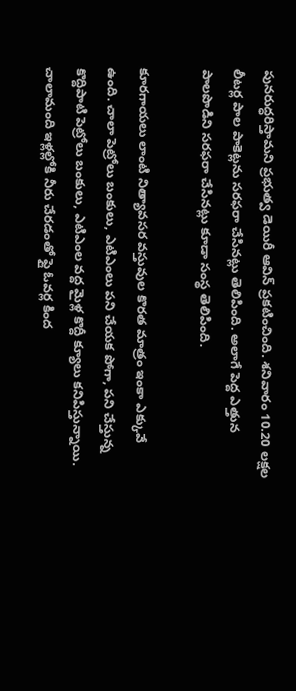పునరుద్ధరిస్తామని ప్రభుత్వ డెయిరీ ఆవిన్ ప్రకటించింది. శనివారం 10.20 లక్షల లీటర్ల పాల పాకెట్లను సరఫరా చేసినట్లు తెలిపింది. అలాగే పెద్ద ఎత్తున పాలపొడిని సరఫరా చేసినట్లు కూడా సంస్థ తెలిపింది.

కూరగాయలు లాంటి నిత్యావసర వస్తువుల కొరత మాత్రం ఇంకా ఎక్కువే ఉంది. చాలా పెట్రోలు బంకులు, ఎటిఎంలు పని చేయక పోగా, పని చేస్తున్న కొద్దిపాటి పెట్రోలు బంకులు, ఎటిఎంల వద్ద మైళ్ల కొద్దీ క్యూలు కనిపిస్తున్నాయి. చాలామంది ఇళ్లల్లోకి నీరు చేరడంతో ఫ్లై ఓవర్ల కింద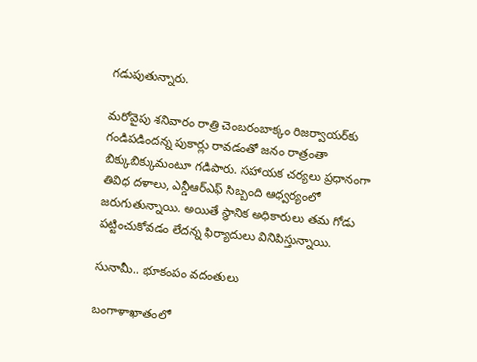గడుపుతున్నారు.

మరోవైపు శనివారం రాత్రి చెంబరంబాక్కం రిజర్వాయర్‌కు గండిపడిందన్న పుకార్లు రావడంతో జనం రాత్రంతా బిక్కుబిక్కుమంటూ గడిపారు. సహాయక చర్యలు ప్రధానంగా తివిధ దళాలు, ఎన్డీఆర్ఎఫ్ సిబ్బంది ఆధ్వర్యంలో జరుగుతున్నాయి. అయితే స్థానిక అధికారులు తమ గోడు పట్టించుకోవడం లేదన్న ఫిర్యాదులు వినిపిస్తున్నాయి.

సునామీ.. భూకంపం వదంతులు

బంగాళాఖాతంలో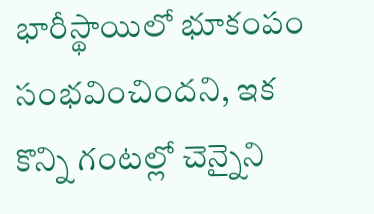భారీస్థాయిలో భూకంపం సంభవించిందని, ఇక కొన్ని గంటల్లో చెన్నైని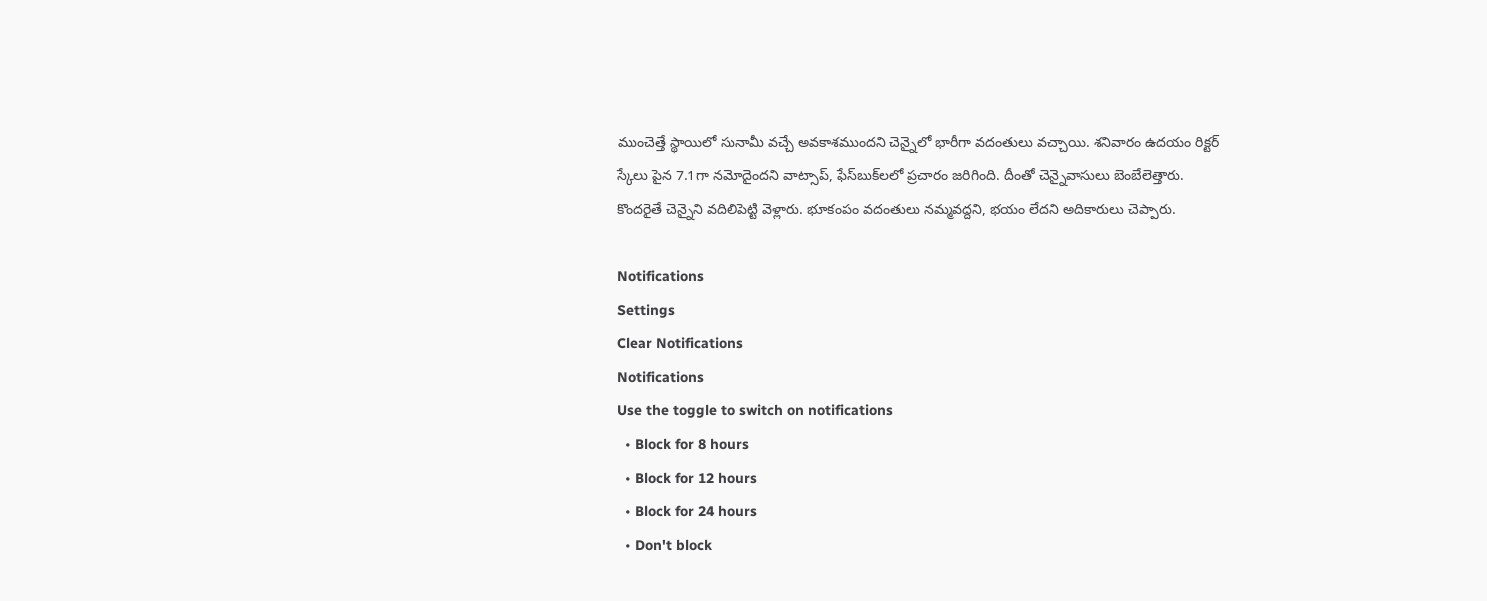ముంచెత్తే స్థాయిలో సునామీ వచ్చే అవకాశముందని చెన్నైలో భారీగా వదంతులు వచ్చాయి. శనివారం ఉదయం రిక్టర్ స్కేలు పైన 7.1గా నమోదైందని వాట్సాప్, ఫేస్‌బుక్‌లలో ప్రచారం జరిగింది. దీంతో చెన్నైవాసులు బెంబేలెత్తారు. కొందరైతే చెన్నైని వదిలిపెట్టి వెళ్లారు. భూకంపం వదంతులు నమ్మవద్దని, భయం లేదని అదికారులు చెప్పారు.

Notifications
Settings
Clear Notifications
Notifications
Use the toggle to switch on notifications
  • Block for 8 hours
  • Block for 12 hours
  • Block for 24 hours
  • Don't block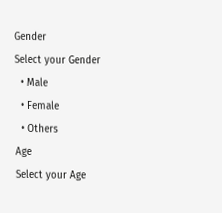Gender
Select your Gender
  • Male
  • Female
  • Others
Age
Select your Age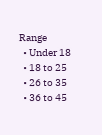Range
  • Under 18
  • 18 to 25
  • 26 to 35
  • 36 to 45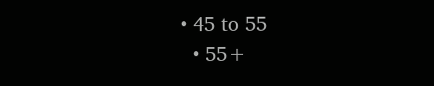• 45 to 55
  • 55+